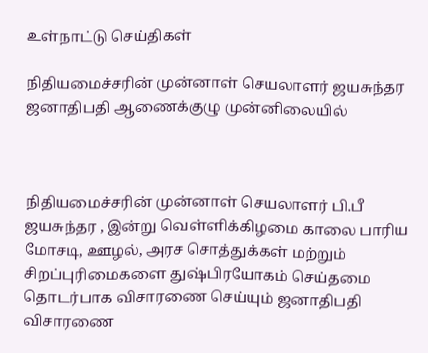உள்நாட்டு செய்திகள்

நிதியமைச்சரின் முன்னாள் செயலாளர் ஜயசுந்தர ஜனாதிபதி ஆணைக்குழு முன்னிலையில்



நிதியமைச்சரின் முன்னாள் செயலாளர் பி.பீ ஜயசுந்தர , இன்று வெள்ளிக்கிழமை காலை பாரிய மோசடி, ஊழல், அரச சொத்துக்கள் மற்றும் சிறப்புரிமைகளை துஷ்பிரயோகம் செய்தமை தொடர்பாக விசாரணை செய்யும் ஜனாதிபதி விசாரணை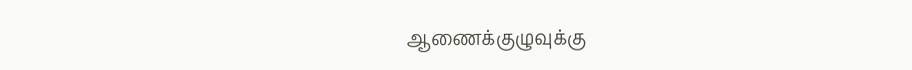ஆணைக்குழுவுக்கு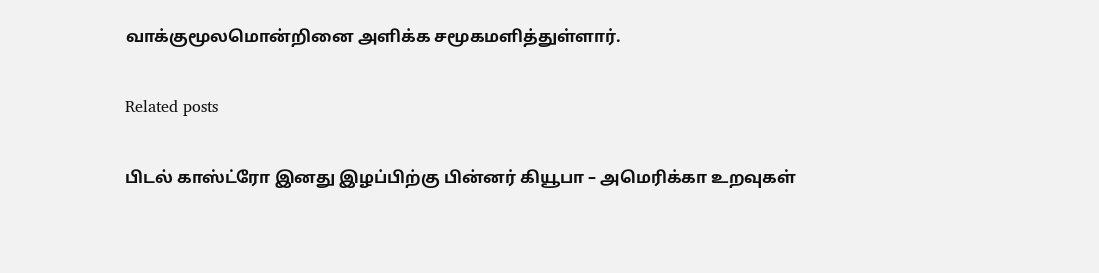வாக்குமூலமொன்றினை அளிக்க சமூகமளித்துள்ளார்.

Related posts

பிடல் காஸ்ட்ரோ இனது இழப்பிற்கு பின்னர் கியூபா – அமெரிக்கா உறவுகள்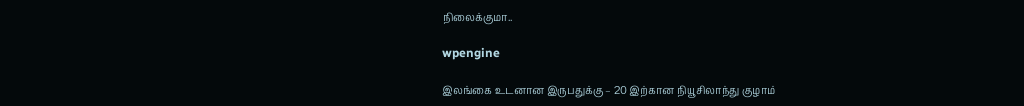நிலைக்குமா..

wpengine

இலங்கை உடனான இருபதுக்கு – 20 இற்கான நியூசிலாந்து குழாம்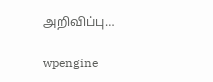அறிவிப்பு…

wpengine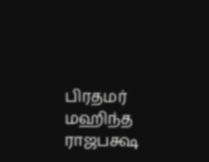பிரதமர் மஹிந்த ராஜபக்ஷ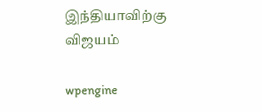இந்தியாவிற்கு விஜயம்

wpengine